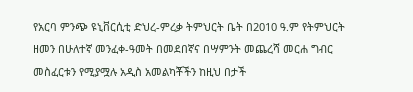የአርባ ምንጭ ዩኒቨርሲቲ ድህረ-ምረቃ ትምህርት ቤት በ2010 ዓ.ም የትምህርት ዘመን በሁለተኛ መንፈቀ-ዓመት በመደበኛና በሣምንት መጨረሻ መርሐ ግብር መስፈርቱን የሚያሟሉ አዲስ አመልካቾችን ከዚህ በታች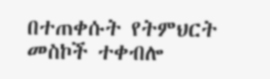በተጠቀሱት የትምህርት መስኮች ተቀብሎ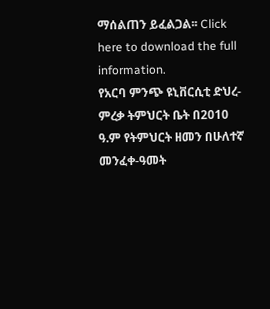ማሰልጠን ይፈልጋል፡፡ Click here to download the full information.
የአርባ ምንጭ ዩኒቨርሲቲ ድህረ-ምረቃ ትምህርት ቤት በ2010 ዓ.ም የትምህርት ዘመን በሁለተኛ መንፈቀ-ዓመት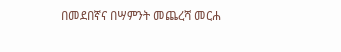በመደበኛና በሣምንት መጨረሻ መርሐ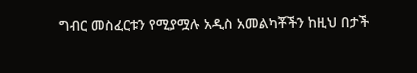ግብር መስፈርቱን የሚያሟሉ አዲስ አመልካቾችን ከዚህ በታች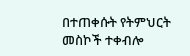በተጠቀሱት የትምህርት መስኮች ተቀብሎ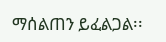ማሰልጠን ይፈልጋል፡፡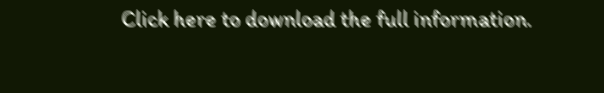Click here to download the full information.